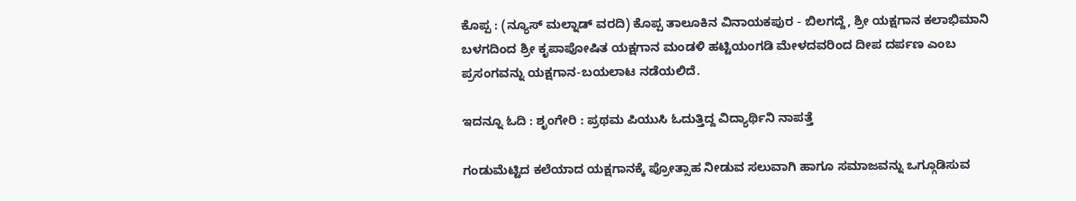ಕೊಪ್ಪ : (ನ್ಯೂಸ್ ಮಲ್ನಾಡ್ ವರದಿ) ಕೊಪ್ಪ ತಾಲೂಕಿನ ವಿನಾಯಕಪುರ - ಬಿಲಗದ್ದೆ, ಶ್ರೀ ಯಕ್ಷಗಾನ ಕಲಾಭಿಮಾನಿ ಬಳಗದಿಂದ ಶ್ರೀ ಕೃಪಾಪೋಷಿತ ಯಕ್ಷಗಾನ ಮಂಡಳಿ ಹಟ್ಟಿಯಂಗಡಿ ಮೇಳದವರಿಂದ ದೀಪ ದರ್ಪಣ ಎಂಬ ಪ್ರಸಂಗವನ್ನು ಯಕ್ಷಗಾನ-ಬಯಲಾಟ ನಡೆಯಲಿದೆ.

ಇದನ್ನೂ ಓದಿ : ಶೃಂಗೇರಿ : ಪ್ರಥಮ ಪಿಯುಸಿ ಓದುತ್ತಿದ್ದ ವಿದ್ಯಾರ್ಥಿನಿ ನಾಪತ್ತೆ

ಗಂಡುಮೆಟ್ಟಿದ ಕಲೆಯಾದ ಯಕ್ಷಗಾನಕ್ಕೆ ಪ್ರೋತ್ಸಾಹ ನೀಡುವ ಸಲುವಾಗಿ ಹಾಗೂ ಸಮಾಜವನ್ನು ಒಗ್ಗೂಡಿಸುವ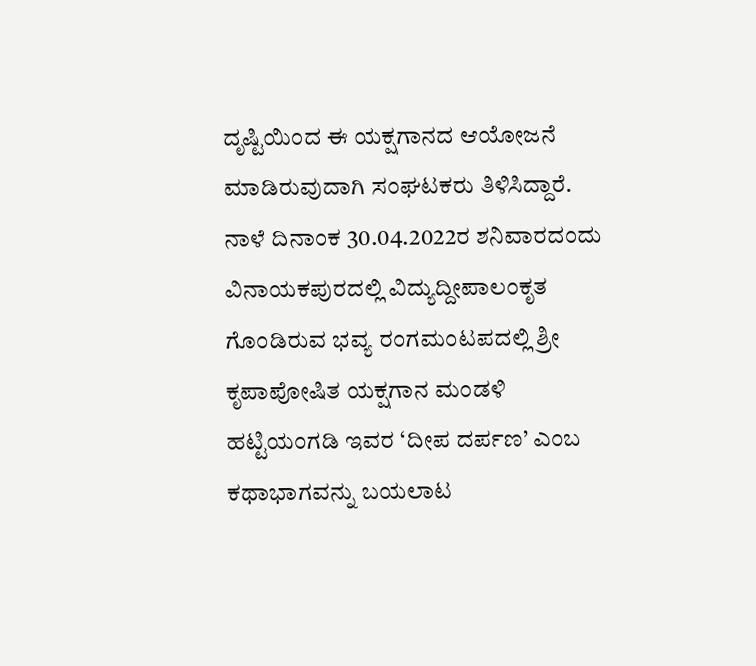ದೃಷ್ಟಿಯಿಂದ ಈ ಯಕ್ಷಗಾನದ ಆಯೋಜನೆ ಮಾಡಿರುವುದಾಗಿ ಸಂಘಟಕರು ತಿಳಿಸಿದ್ದಾರೆ. ನಾಳೆ ದಿನಾಂಕ 30.04.2022ರ ಶನಿವಾರದಂದು ವಿನಾಯಕಪುರದಲ್ಲಿ ವಿದ್ಯುದ್ದೀಪಾಲಂಕೃತ ಗೊಂಡಿರುವ ಭವ್ಯ ರಂಗಮಂಟಪದಲ್ಲಿ ಶ್ರೀ ಕೃಪಾಪೋಷಿತ ಯಕ್ಷಗಾನ ಮಂಡಳಿ ಹಟ್ಟಿಯಂಗಡಿ ಇವರ ‘ದೀಪ ದರ್ಪಣ’ ಎಂಬ ಕಥಾಭಾಗವನ್ನು ಬಯಲಾಟ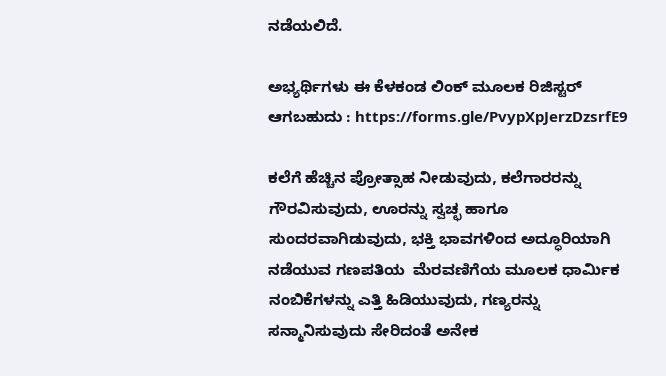ನಡೆಯಲಿದೆ.

ಅಭ್ಯರ್ಥಿಗಳು ಈ ಕೆಳಕಂಡ ಲಿಂಕ್ ಮೂಲಕ ರಿಜಿಸ್ಟರ್ ಆಗಬಹುದು : https://forms.gle/PvypXpJerzDzsrfE9

ಕಲೆಗೆ ಹೆಚ್ಚಿನ ಪ್ರೋತ್ಸಾಹ ನೀಡುವುದು, ಕಲೆಗಾರರನ್ನು ಗೌರವಿಸುವುದು, ಊರನ್ನು ಸ್ವಚ್ಛ ಹಾಗೂ ಸುಂದರವಾಗಿಡುವುದು, ಭಕ್ತಿ ಭಾವಗಳಿಂದ ಅದ್ಧೂರಿಯಾಗಿ ನಡೆಯುವ ಗಣಪತಿಯ  ಮೆರವಣಿಗೆಯ ಮೂಲಕ ಧಾರ್ಮಿಕ ನಂಬಿಕೆಗಳನ್ನು ಎತ್ತಿ ಹಿಡಿಯುವುದು, ಗಣ್ಯರನ್ನು ಸನ್ಮಾನಿಸುವುದು ಸೇರಿದಂತೆ ಅನೇಕ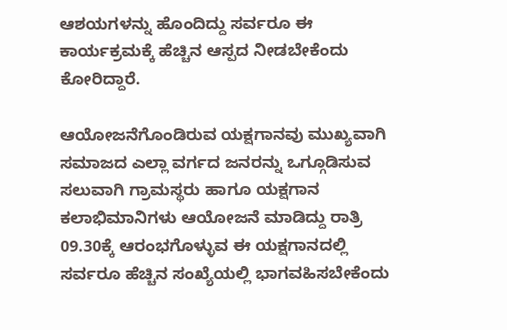ಆಶಯಗಳನ್ನು ಹೊಂದಿದ್ದು ಸರ್ವರೂ ಈ ಕಾರ್ಯಕ್ರಮಕ್ಕೆ ಹೆಚ್ಚಿನ ಆಸ್ಪದ ನೀಡಬೇಕೆಂದು ಕೋರಿದ್ದಾರೆ.

ಆಯೋಜನೆಗೊಂಡಿರುವ ಯಕ್ಷಗಾನವು ಮುಖ್ಯವಾಗಿ ಸಮಾಜದ ಎಲ್ಲಾ ವರ್ಗದ ಜನರನ್ನು ಒಗ್ಗೂಡಿಸುವ ಸಲುವಾಗಿ ಗ್ರಾಮಸ್ಥರು ಹಾಗೂ ಯಕ್ಷಗಾನ ಕಲಾಭಿಮಾನಿಗಳು ಆಯೋಜನೆ ಮಾಡಿದ್ದು ರಾತ್ರಿ 09.30ಕ್ಕೆ ಆರಂಭಗೊಳ್ಳುವ ಈ ಯಕ್ಷಗಾನದಲ್ಲಿ ಸರ್ವರೂ ಹೆಚ್ಚಿನ ಸಂಖ್ಯೆಯಲ್ಲಿ ಭಾಗವಹಿಸಬೇಕೆಂದು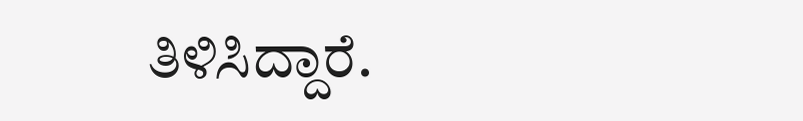ತಿಳಿಸಿದ್ದಾರೆ.